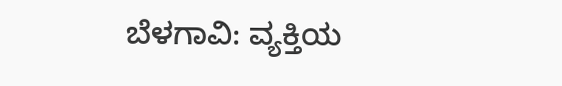ಬೆಳಗಾವಿ: ವ್ಯಕ್ತಿಯ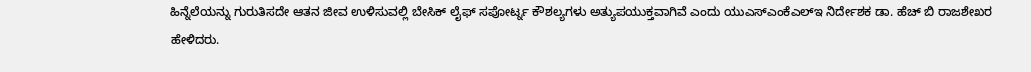ಹಿನ್ನೆಲೆಯನ್ನು ಗುರುತಿಸದೇ ಆತನ ಜೀವ ಉಳಿಸುವಲ್ಲಿ ಬೇಸಿಕ್ ಲೈಫ್ ಸಪೋರ್ಟ್ನ ಕೌಶಲ್ಯಗಳು ಅತ್ಯುಪಯುಕ್ತವಾಗಿವೆ ಎಂದು ಯುಎಸ್ಎಂಕೆಎಲ್ಇ ನಿರ್ದೇಶಕ ಡಾ. ಹೆಚ್ ಬಿ ರಾಜಶೇಖರ ಹೇಳಿದರು.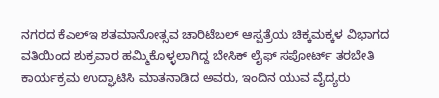ನಗರದ ಕೆಎಲ್ಇ ಶತಮಾನೋತ್ಸವ ಚಾರಿಟೆಬಲ್ ಆಸ್ಪತ್ರೆಯ ಚಿಕ್ಕಮಕ್ಕಳ ವಿಭಾಗದ ವತಿಯಿಂದ ಶುಕ್ರವಾರ ಹಮ್ಮಿಕೊಳ್ಳಲಾಗಿದ್ದ ಬೇಸಿಕ್ ಲೈಫ್ ಸಪೋರ್ಟ್ ತರಬೇತಿ ಕಾರ್ಯಕ್ರಮ ಉದ್ಘಾಟಿಸಿ ಮಾತನಾಡಿದ ಅವರು, ಇಂದಿನ ಯುವ ವೈದ್ಯರು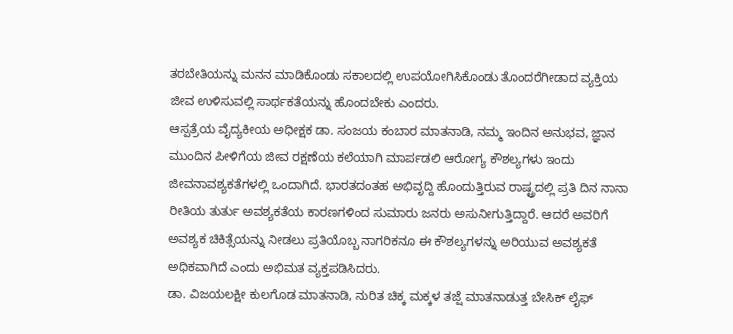ತರಬೇತಿಯನ್ನು ಮನನ ಮಾಡಿಕೊಂಡು ಸಕಾಲದಲ್ಲಿ ಉಪಯೋಗಿಸಿಕೊಂಡು ತೊಂದರೆಗೀಡಾದ ವ್ಯಕ್ತಿಯ ಜೀವ ಉಳಿಸುವಲ್ಲಿ ಸಾರ್ಥಕತೆಯನ್ನು ಹೊಂದಬೇಕು ಎಂದರು.
ಆಸ್ಪತ್ರೆಯ ವೈದ್ಯಕೀಯ ಅಧೀಕ್ಷಕ ಡಾ. ಸಂಜಯ ಕಂಬಾರ ಮಾತನಾಡಿ, ನಮ್ಮ ಇಂದಿನ ಅನುಭವ, ಜ್ಞಾನ ಮುಂದಿನ ಪೀಳಿಗೆಯ ಜೀವ ರಕ್ಷಣೆಯ ಕಲೆಯಾಗಿ ಮಾರ್ಪಡಲಿ ಆರೋಗ್ಯ ಕೌಶಲ್ಯಗಳು ಇಂದು ಜೀವನಾವಶ್ಯಕತೆಗಳಲ್ಲಿ ಒಂದಾಗಿದೆ. ಭಾರತದಂತಹ ಅಭಿವೃದ್ದಿ ಹೊಂದುತ್ತಿರುವ ರಾಷ್ಟ್ರದಲ್ಲಿ ಪ್ರತಿ ದಿನ ನಾನಾ ರೀತಿಯ ತುರ್ತು ಅವಶ್ಯಕತೆಯ ಕಾರಣಗಳಿಂದ ಸುಮಾರು ಜನರು ಅಸುನೀಗುತ್ತಿದ್ದಾರೆ. ಆದರೆ ಅವರಿಗೆ ಅವಶ್ಯಕ ಚಿಕಿತ್ಸೆಯನ್ನು ನೀಡಲು ಪ್ರತಿಯೊಬ್ಬ ನಾಗರಿಕನೂ ಈ ಕೌಶಲ್ಯಗಳನ್ನು ಅರಿಯುವ ಅವಶ್ಯಕತೆ ಅಧಿಕವಾಗಿದೆ ಎಂದು ಅಭಿಮತ ವ್ಯಕ್ತಪಡಿಸಿದರು.
ಡಾ. ವಿಜಯಲಕ್ಷೀ ಕುಲಗೊಡ ಮಾತನಾಡಿ, ನುರಿತ ಚಿಕ್ಕ ಮಕ್ಕಳ ತಜ್ಷೆ ಮಾತನಾಡುತ್ತ ಬೇಸಿಕ್ ಲೈಫ್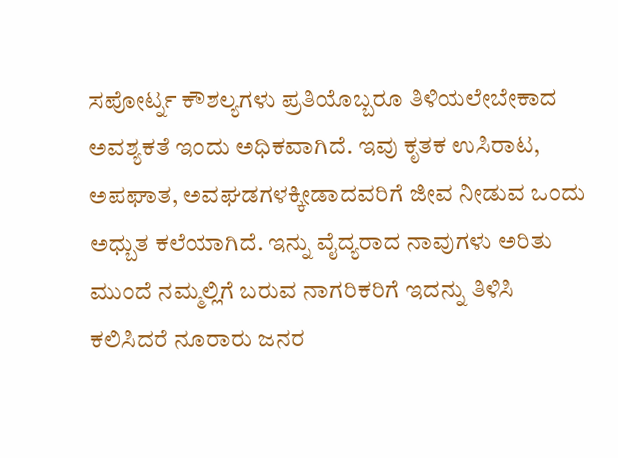ಸಪೋರ್ಟ್ನ ಕೌಶಲ್ಯಗಳು ಪ್ರತಿಯೊಬ್ಬರೂ ತಿಳಿಯಲೇಬೇಕಾದ ಅವಶ್ಯಕತೆ ಇಂದು ಅಧಿಕವಾಗಿದೆ. ಇವು ಕೃತಕ ಉಸಿರಾಟ, ಅಪಘಾತ, ಅವಘಡಗಳಕ್ಕೀಡಾದವರಿಗೆ ಜೀವ ನೀಡುವ ಒಂದು ಅಧ್ಬುತ ಕಲೆಯಾಗಿದೆ. ಇನ್ನು ವೈದ್ಯರಾದ ನಾವುಗಳು ಅರಿತು ಮುಂದೆ ನಮ್ಮಲ್ಲಿಗೆ ಬರುವ ನಾಗರಿಕರಿಗೆ ಇದನ್ನು ತಿಳಿಸಿ ಕಲಿಸಿದರೆ ನೂರಾರು ಜನರ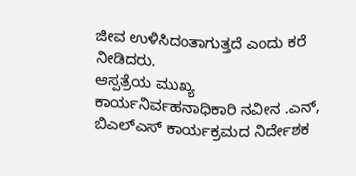ಜೀವ ಉಳಿಸಿದಂತಾಗುತ್ತದೆ ಎಂದು ಕರೆ ನೀಡಿದರು.
ಆಸ್ಪತ್ರೆಯ ಮುಖ್ಯ ಕಾರ್ಯನಿರ್ವಹನಾಧಿಕಾರಿ ನವೀನ .ಎನ್, ಬಿಎಲ್ಎಸ್ ಕಾರ್ಯಕ್ರಮದ ನಿರ್ದೇಶಕ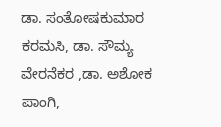ಡಾ. ಸಂತೋಷಕುಮಾರ ಕರಮಸಿ, ಡಾ. ಸೌಮ್ಯ ವೇರನೆಕರ ,ಡಾ. ಅಶೋಕ ಪಾಂಗಿ,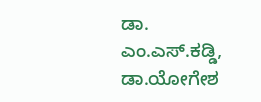ಡಾ. ಎಂ.ಎಸ್.ಕಡ್ಡಿ, ಡಾ.ಯೋಗೇಶ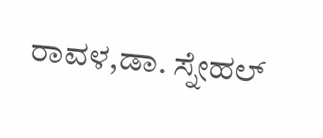ರಾವಳ,ಡಾ. ಸ್ನೇಹಲ್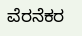ವೆರನೆಕರ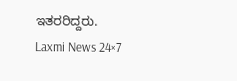ಇತರರಿದ್ದರು.
Laxmi News 24×7